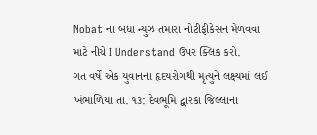Nobat ના બધા ન્યુઝ તમારા નોટીફીકેસન મેળવવા માટે નીચે I Understand ઉપર ક્લિક કરો.
ગત વર્ષે એક યુવાનના હૃદયરોગથી મૃત્યુને લક્ષ્યમાં લઈ
ખંભાળિયા તા. ૧૩: દેવભૂમિ દ્વારકા જિલ્લાના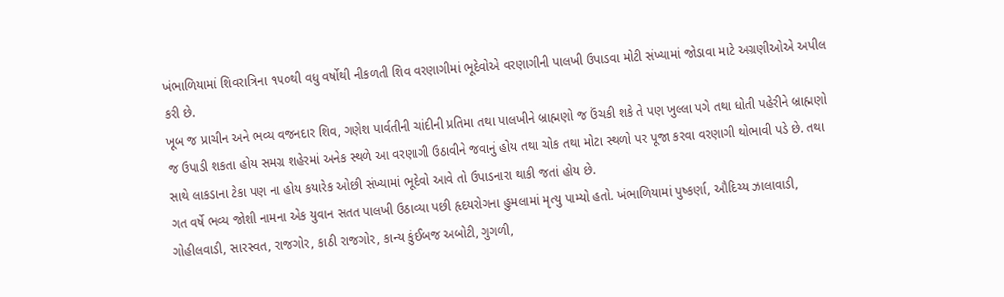ખંભાળિયામાં શિવરાત્રિના ૧૫૦થી વધુ વર્ષોથી નીકળતી શિવ વરણાગીમાં ભૂદેવોએ વરણાગીની પાલખી ઉપાડવા મોટી સંખ્યામાં જોડાવા માટે અગ્રણીઓએ અપીલ કરી છે.
ખૂબ જ પ્રાચીન અને ભવ્ય વજનદાર શિવ, ગણેશ પાર્વતીની ચાંદીની પ્રતિમા તથા પાલખીને બ્રાહ્મણો જ ઉંચકી શકે તે પણ ખુલ્લા પગે તથા ધોતી પહેરીને બ્રાહ્મણો જ ઉપાડી શકતા હોય સમગ્ર શહેરમાં અનેક સ્થળે આ વરણાગી ઉઠાવીને જવાનું હોય તથા ચોક તથા મોટા સ્થળો પર પૂજા કરવા વરણાગી થોભાવી પડે છે. તથા સાથે લાકડાના ટેકા પણ ના હોય કયારેક ઓછી સંખ્યામાં ભૂદેવો આવે તો ઉપાડનારા થાકી જતાં હોય છે.
ગત વર્ષે ભવ્ય જોશી નામના એક યુવાન સતત પાલખી ઉઠાવ્યા પછી હૃદયરોગના હુમલામાં મૃત્યુ પામ્યો હતો. ખંભાળિયામાં પુષ્કર્ણા, ઔદિચ્ય ઝાલાવાડી, ગોહીલવાડી, સારસ્વત, રાજગોર, કાઠી રાજગોર, કાન્ય કુંઈબજ અબોટી, ગુગળી,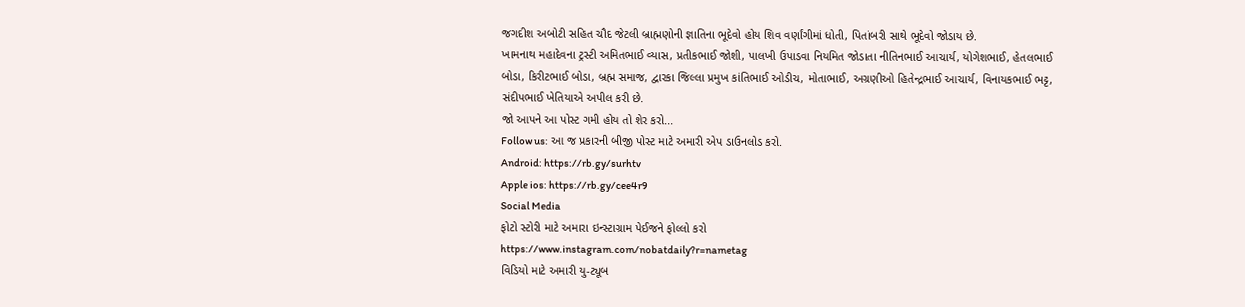જગદીશ અબોટી સહિત ચૌદ જેટલી બ્રાહ્મણોની જ્ઞાતિના ભૂદેવો હોય શિવ વર્ણાંગીમાં ધોતી, પિતાંબરી સાથે ભૂદેવો જોડાય છે.
ખામનાથ મહાદેવના ટ્રસ્ટી અમિતભાઈ વ્યાસ, પ્રતીકભાઈ જોશી, પાલખી ઉપાડવા નિયમિત જોડાતા નીતિનભાઈ આચાર્ય, યોગેશભાઈ, હેતલભાઈ બોડા, કિરીટભાઈ બોડા, બ્રહ્મ સમાજ, દ્વારકા જિલ્લા પ્રમુખ કાંતિભાઈ ઓડીચ, મોતાભાઈ, અગ્રણીઓ હિતેન્દ્રભાઈ આચાર્ય, વિનાયકભાઈ ભટ્ટ, સંદીપભાઈ ખેતિયાએ અપીલ કરી છે.
જો આપને આ પોસ્ટ ગમી હોય તો શેર કરો...
Follow us: આ જ પ્રકારની બીજી પોસ્ટ માટે અમારી એપ ડાઉનલોડ કરો.
Android: https://rb.gy/surhtv
Apple ios: https://rb.gy/cee4r9
Social Media
ફોટો સ્ટોરી માટે અમારા ઇન્સ્ટાગ્રામ પેઈજને ફોલ્લો કરો
https://www.instagram.com/nobatdaily?r=nametag
વિડિયો માટે અમારી યુ-ટ્યૂબ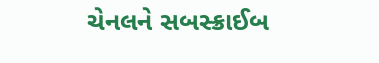ચેનલને સબસ્ક્રાઈબ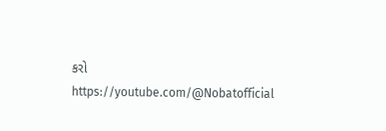કરો
https://youtube.com/@Nobatofficial